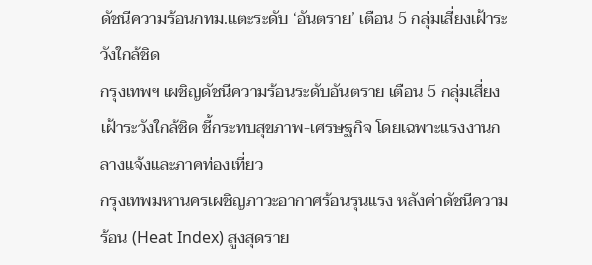ดัชนีความร้อนกทม.แตะระดับ ‘อันตราย’ เตือน 5 กลุ่มเสี่ยงเฝ้าระวังใกล้ชิด
กรุงเทพฯ เผชิญดัชนีความร้อนระดับอันตราย เตือน 5 กลุ่มเสี่ยงเฝ้าระวังใกล้ชิด ชี้กระทบสุขภาพ-เศรษฐกิจ โดยเฉพาะแรงงานกลางแจ้งและภาคท่องเที่ยว
กรุงเทพมหานครเผชิญภาวะอากาศร้อนรุนแรง หลังค่าดัชนีความร้อน (Heat Index) สูงสุดราย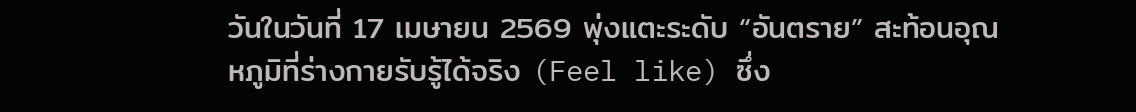วันในวันที่ 17 เมษายน 2569 พุ่งแตะระดับ “อันตราย” สะท้อนอุณหภูมิที่ร่างกายรับรู้ได้จริง (Feel like) ซึ่ง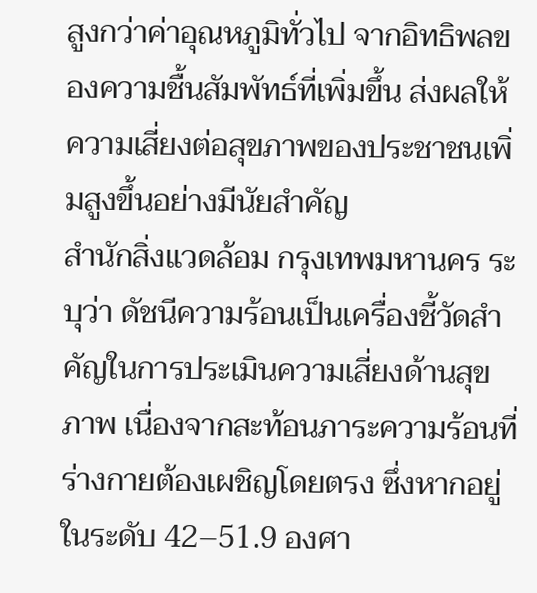สูงกว่าค่าอุณหภูมิทั่วไป จากอิทธิพลของความชื้นสัมพัทธ์ที่เพิ่มขึ้น ส่งผลให้ความเสี่ยงต่อสุขภาพของประชาชนเพิ่มสูงขึ้นอย่างมีนัยสำคัญ
สำนักสิ่งแวดล้อม กรุงเทพมหานคร ระบุว่า ดัชนีความร้อนเป็นเครื่องชี้วัดสำคัญในการประเมินความเสี่ยงด้านสุขภาพ เนื่องจากสะท้อนภาระความร้อนที่ร่างกายต้องเผชิญโดยตรง ซึ่งหากอยู่ในระดับ 42–51.9 องศา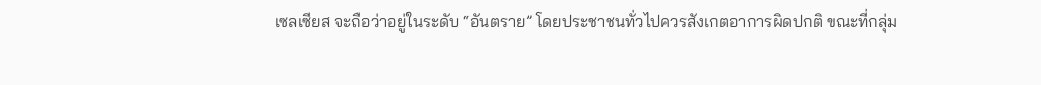เซลเซียส จะถือว่าอยู่ในระดับ “อันตราย” โดยประชาชนทั่วไปควรสังเกตอาการผิดปกติ ขณะที่กลุ่ม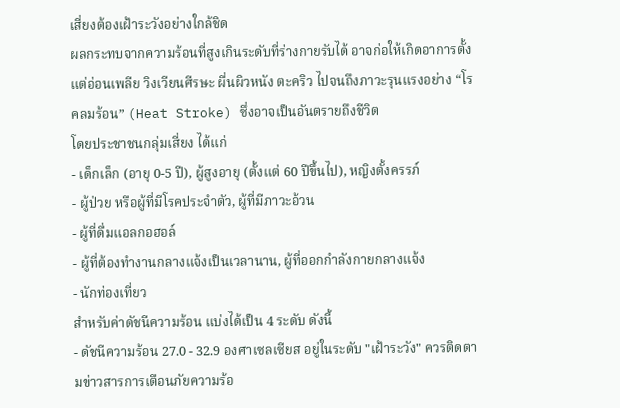เสี่ยงต้องเฝ้าระวังอย่างใกล้ชิด
ผลกระทบจากความร้อนที่สูงเกินระดับที่ร่างกายรับได้ อาจก่อให้เกิดอาการตั้งแต่อ่อนเพลีย วิงเวียนศีรษะ ผื่นผิวหนัง ตะคริว ไปจนถึงภาวะรุนแรงอย่าง “โรคลมร้อน” (Heat Stroke) ซึ่งอาจเป็นอันตรายถึงชีวิต
โดยประชาชนกลุ่มเสี่ยง ได้แก่
- เด็กเล็ก (อายุ 0-5 ปี), ผู้สูงอายุ (ตั้งแต่ 60 ปีขึ้นไป), หญิงตั้งครรภ์
- ผู้ป่วย หรือผู้ที่มีโรคประจำตัว, ผู้ที่มีภาวะอ้วน
- ผู้ที่ดื่มแอลกอฮอล์
- ผู้ที่ต้องทำงานกลางแจ้งเป็นเวลานาน, ผู้ที่ออกกำลังกายกลางแจ้ง
- นักท่องเที่ยว
สำหรับค่าดัชนีความร้อน แบ่งได้เป็น 4 ระดับ ดังนี้
- ดัชนีความร้อน 27.0 - 32.9 องศาเซลเซียส อยู่ในระดับ "เฝ้าระวัง" ควรติดตามข่าวสารการเตือนภัยความร้อ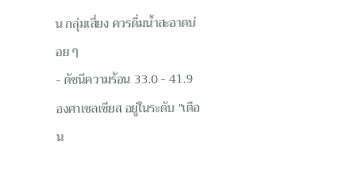น กลุ่มเสี่ยง ควรดื่มน้ำสะอาดบ่อย ๆ
- ดัชนีความร้อน 33.0 - 41.9 องศาเซลเซียส อยู่ในระดับ "เตือน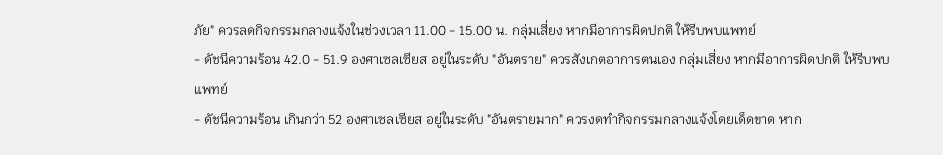ภัย" ควรลดกิจกรรมกลางแจ้งในช่วงเวลา 11.00 - 15.00 น. กลุ่มเสี่ยง หากมีอาการผิดปกติ ให้รีบพบแพทย์
- ดัชนีความร้อน 42.0 - 51.9 องศาเซลเซียส อยู่ในระดับ "อันตราย" ควรสังเกตอาการตนเอง กลุ่มเสี่ยง หากมีอาการผิดปกติ ให้รีบพบแพทย์
- ดัชนีความร้อน เกินกว่า 52 องศาเซลเซียส อยู่ในระดับ "อันตรายมาก" ควรงดทำกิจกรรมกลางแจ้งโดยเด็ดขาด หาก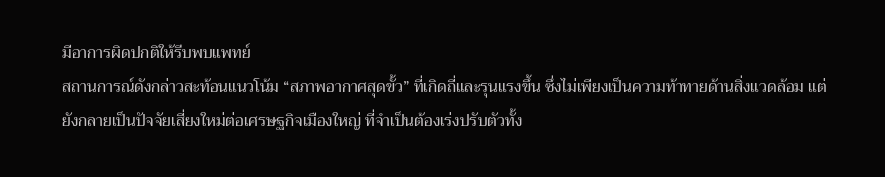มีอาการผิดปกติให้รีบพบแพทย์
สถานการณ์ดังกล่าวสะท้อนแนวโน้ม “สภาพอากาศสุดขั้ว” ที่เกิดถี่และรุนแรงขึ้น ซึ่งไม่เพียงเป็นความท้าทายด้านสิ่งแวดล้อม แต่ยังกลายเป็นปัจจัยเสี่ยงใหม่ต่อเศรษฐกิจเมืองใหญ่ ที่จำเป็นต้องเร่งปรับตัวทั้ง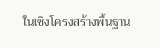ในเชิงโครงสร้างพื้นฐาน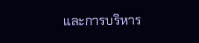และการบริหาร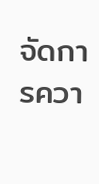จัดการควา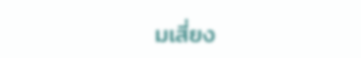มเสี่ยง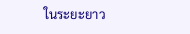ในระยะยาว